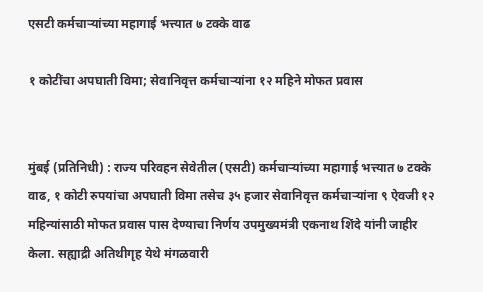एसटी कर्मचाऱ्यांच्या महागाई भत्त्यात ७ टक्के वाढ

१ कोटींचा अपघाती विमा; सेवानिवृत्त कर्मचाऱ्यांना १२ महिने मोफत प्रवास


मुंबई (प्रतिनिधी) : राज्य परिवहन सेवेतील (एसटी) कर्मचाऱ्यांच्या महागाई भत्त्यात ७ टक्के वाढ, १ कोटी रुपयांचा अपघाती विमा तसेच ३५ हजार सेवानिवृत्त कर्मचाऱ्यांना ९ ऐवजी १२ महिन्यांसाठी मोफत प्रवास पास देण्याचा निर्णय उपमुख्यमंत्री एकनाथ शिंदे यांनी जाहीर केला. सह्याद्री अतिथीगृह येथे मंगळवारी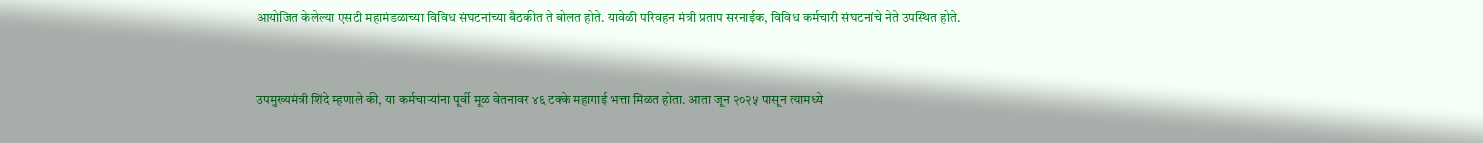आयोजित केलेल्या एसटी महामंडळाच्या विविध संघटनांच्या बैठकीत ते बोलत होते. यावेळी परिवहन मंत्री प्रताप सरनाईक, विविध कर्मचारी संघटनांचे नेते उपस्थित होते.


उपमुख्यमंत्री शिंदे म्हणाले की, या कर्मचाऱ्यांना पूर्वी मूळ वेतनावर ४६ टक्के महागाई भत्ता मिळत होता. आता जून २०२५ पासून त्यामध्ये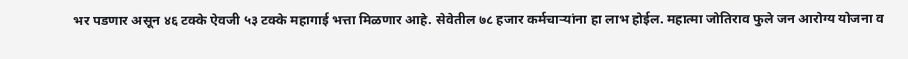भर पडणार असून ४६ टक्के ऐवजी ५३ टक्के महागाई भत्ता मिळणार आहे. सेवेतील ७८ हजार कर्मचाऱ्यांना हा लाभ होईल. महात्मा जोतिराव फुले जन आरोग्य योजना व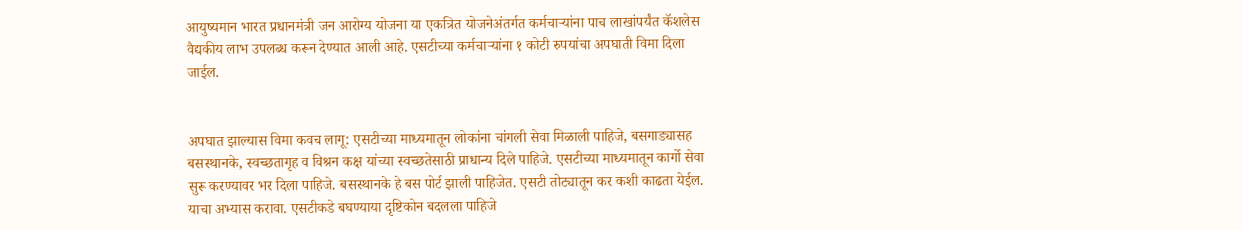आयुष्यमान भारत प्रधानमंत्री जन आरोग्य योजना या एकत्रित योजनेअंतर्गत कर्मचाऱ्यांना पाच लाखांपर्यंत कॅशलेस वैद्यकीय लाभ उपलब्ध करून देण्यात आली आहे. एसटीच्या कर्मचाऱ्यांना १ कोटी रुपयांचा अपघाती विमा दिला जाईल.


अपघात झाल्यास विमा कवच लागू: एसटीच्या माध्यमातून लोकांना चांगली सेवा मिळाली पाहिजे, बसगाड्यासह बसस्थानके, स्वच्छतागृह व विश्रन कक्ष यांच्या स्वच्छतेसाठी प्राधान्य दिले पाहिजे. एसटीच्या माध्यमातून कार्गो सेवा सुरू करण्यावर भर दिला पाहिजे. बसस्थानके हे बस पोर्ट झाली पाहिजेत. एसटी तोट्यातून कर कशी काढता येईल. याचा अभ्यास करावा. एसटीकडे बघण्याया दृष्टिकोन बदलला पाहिजे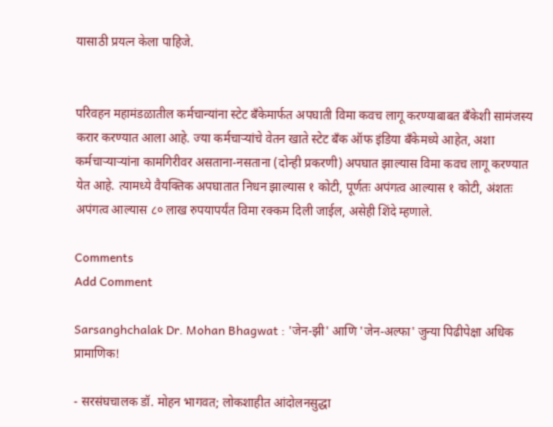यासाठी प्रयत्न केला पाहिजे.


परिवहन महामंडळातील कर्मचान्यांना स्टेट बँकेमार्फत अपघाती विमा कवच लागू करण्याबाबत बँकेशी सामंजस्य करार करण्यात आला आहे. ज्या कर्मचाऱ्यांचे वेतन खाते स्टेट बँक ऑफ इंडिया बँकेमध्ये आहेत, अशा कर्मचाऱ्याऱ्यांना कामगिरीवर असताना-नसताना (दोन्ही प्रकरणी) अपघात झाल्यास विमा कवच लागू करण्यात येत आहे. त्यामध्ये वैयक्तिक अपघातात निधन झाल्यास १ कोटी, पूर्णतः अपंगत्व आल्यास १ कोटी, अंशतः अपंगत्व आल्यास ८० लाख रुपयापर्यंत विमा रक्कम दिली जाईल, असेही शिंदे म्हणाले.

Comments
Add Comment

Sarsanghchalak Dr. Mohan Bhagwat : 'जेन-झी' आणि 'जेन-अल्फा' जुन्या पिढीपेक्षा अधिक प्रामाणिक!

- सरसंघचालक डॉ. मोहन भागवत; लोकशाहीत आंदोलनसुद्धा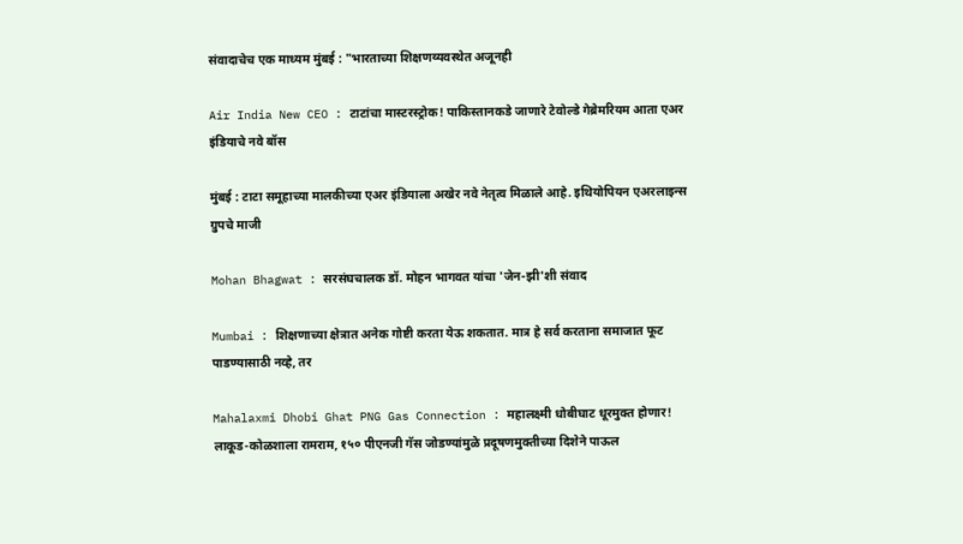संवादाचेच एक माध्यम मुंबई : "भारताच्या शिक्षणव्यवस्थेत अजूनही

Air India New CEO : टाटांचा मास्टरस्ट्रोक! पाकिस्तानकडे जाणारे टेवोल्डे गेब्रेमरियम आता एअर इंडियाचे नवे बॉस

मुंबई : टाटा समूहाच्या मालकीच्या एअर इंडियाला अखेर नवे नेतृत्व मिळाले आहे. इथियोपियन एअरलाइन्स ग्रुपचे माजी

Mohan Bhagwat : सरसंघचालक डॉ. मोहन भागवत यांचा 'जेन-झी'शी संवाद

Mumbai : शिक्षणाच्या क्षेत्रात अनेक गोष्टी करता येऊ शकतात. मात्र हे सर्व करताना समाजात फूट पाडण्यासाठी नव्हे, तर

Mahalaxmi Dhobi Ghat PNG Gas Connection : महालक्ष्मी धोबीघाट धूरमुक्त होणार! लाकूड-कोळशाला रामराम, १५० पीएनजी गॅस जोडण्यांमुळे प्रदूषणमुक्तीच्या दिशेने पाऊल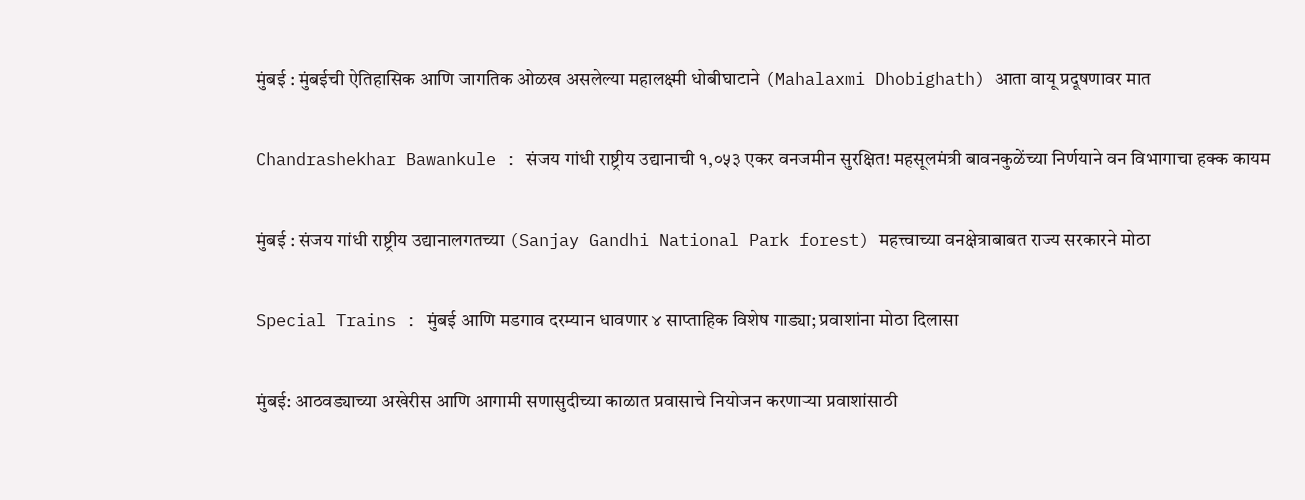मुंबई : मुंबईची ऐतिहासिक आणि जागतिक ओळख असलेल्या महालक्ष्मी धोबीघाटाने (Mahalaxmi Dhobighath) आता वायू प्रदूषणावर मात

Chandrashekhar Bawankule : संजय गांधी राष्ट्रीय उद्यानाची १,०५३ एकर वनजमीन सुरक्षित! महसूलमंत्री बावनकुळेंच्या निर्णयाने वन विभागाचा हक्क कायम

मुंबई : संजय गांधी राष्ट्रीय उद्यानालगतच्या (Sanjay Gandhi National Park forest) महत्त्वाच्या वनक्षेत्राबाबत राज्य सरकारने मोठा

Special Trains : मुंबई आणि मडगाव दरम्यान धावणार ४ साप्ताहिक विशेष गाड्या; प्रवाशांना मोठा दिलासा

मुंबई: आठवड्याच्या अखेरीस आणि आगामी सणासुदीच्या काळात प्रवासाचे नियोजन करणाऱ्या प्रवाशांसाठी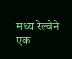मध्य रेल्वेने एक